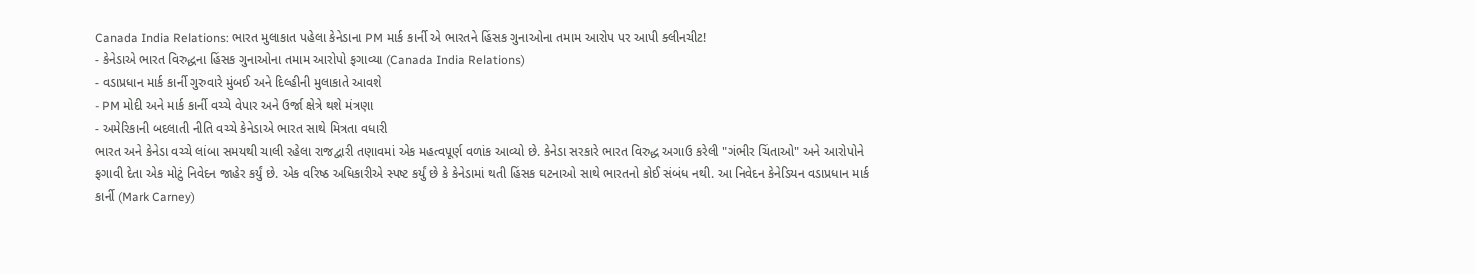Canada India Relations: ભારત મુલાકાત પહેલા કેનેડાના PM માર્ક કાર્ની એ ભારતને હિંસક ગુનાઓના તમામ આરોપ પર આપી ક્લીનચીટ!
- કેનેડાએ ભારત વિરુદ્ધના હિંસક ગુનાઓના તમામ આરોપો ફગાવ્યા (Canada India Relations)
- વડાપ્રધાન માર્ક કાર્ની ગુરુવારે મુંબઈ અને દિલ્હીની મુલાકાતે આવશે
- PM મોદી અને માર્ક કાર્ની વચ્ચે વેપાર અને ઉર્જા ક્ષેત્રે થશે મંત્રણા
- અમેરિકાની બદલાતી નીતિ વચ્ચે કેનેડાએ ભારત સાથે મિત્રતા વધારી
ભારત અને કેનેડા વચ્ચે લાંબા સમયથી ચાલી રહેલા રાજદ્વારી તણાવમાં એક મહત્વપૂર્ણ વળાંક આવ્યો છે. કેનેડા સરકારે ભારત વિરુદ્ધ અગાઉ કરેલી "ગંભીર ચિંતાઓ" અને આરોપોને ફગાવી દેતા એક મોટું નિવેદન જાહેર કર્યું છે. એક વરિષ્ઠ અધિકારીએ સ્પષ્ટ કર્યું છે કે કેનેડામાં થતી હિંસક ઘટનાઓ સાથે ભારતનો કોઈ સંબંધ નથી. આ નિવેદન કેનેડિયન વડાપ્રધાન માર્ક કાર્ની (Mark Carney)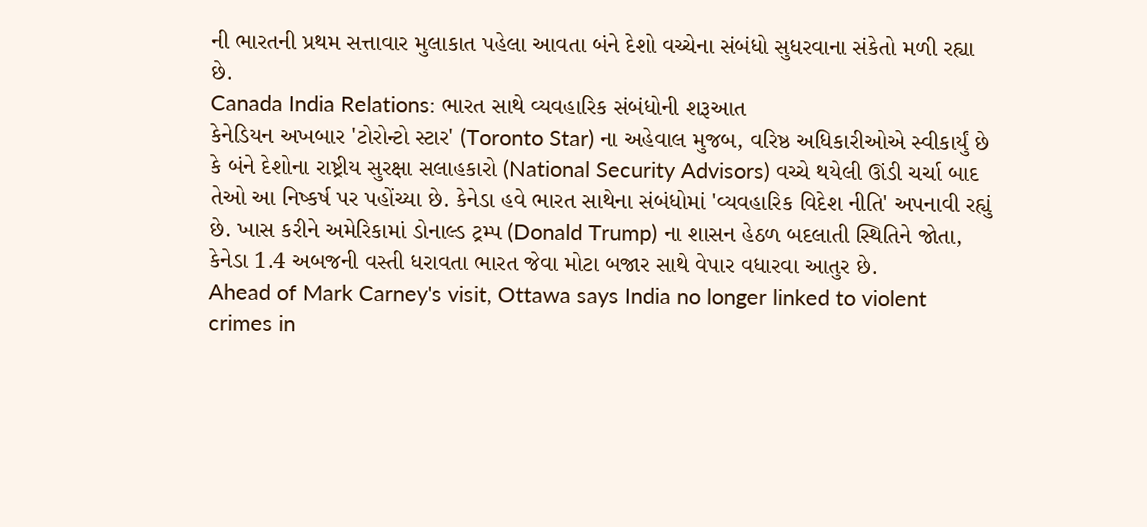ની ભારતની પ્રથમ સત્તાવાર મુલાકાત પહેલા આવતા બંને દેશો વચ્ચેના સંબંધો સુધરવાના સંકેતો મળી રહ્યા છે.
Canada India Relations: ભારત સાથે વ્યવહારિક સંબંધોની શરૂઆત
કેનેડિયન અખબાર 'ટોરોન્ટો સ્ટાર' (Toronto Star) ના અહેવાલ મુજબ, વરિષ્ઠ અધિકારીઓએ સ્વીકાર્યું છે કે બંને દેશોના રાષ્ટ્રીય સુરક્ષા સલાહકારો (National Security Advisors) વચ્ચે થયેલી ઊંડી ચર્ચા બાદ તેઓ આ નિષ્કર્ષ પર પહોંચ્યા છે. કેનેડા હવે ભારત સાથેના સંબંધોમાં 'વ્યવહારિક વિદેશ નીતિ' અપનાવી રહ્યું છે. ખાસ કરીને અમેરિકામાં ડોનાલ્ડ ટ્રમ્પ (Donald Trump) ના શાસન હેઠળ બદલાતી સ્થિતિને જોતા, કેનેડા 1.4 અબજની વસ્તી ધરાવતા ભારત જેવા મોટા બજાર સાથે વેપાર વધારવા આતુર છે.
Ahead of Mark Carney's visit, Ottawa says India no longer linked to violent crimes in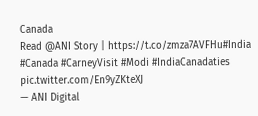Canada
Read @ANI Story | https://t.co/zmza7AVFHu#India #Canada #CarneyVisit #Modi #IndiaCanadaties pic.twitter.com/En9yZKteXJ
— ANI Digital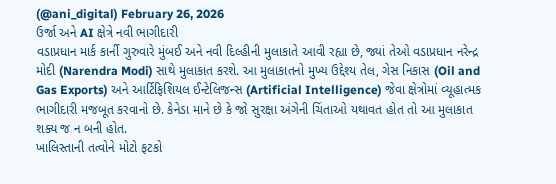(@ani_digital) February 26, 2026
ઉર્જા અને AI ક્ષેત્રે નવી ભાગીદારી
વડાપ્રધાન માર્ક કાર્ની ગુરુવારે મુંબઈ અને નવી દિલ્હીની મુલાકાતે આવી રહ્યા છે, જ્યાં તેઓ વડાપ્રધાન નરેન્દ્ર મોદી (Narendra Modi) સાથે મુલાકાત કરશે. આ મુલાકાતનો મુખ્ય ઉદ્દેશ્ય તેલ, ગેસ નિકાસ (Oil and Gas Exports) અને આર્ટિફિશિયલ ઈન્ટેલિજન્સ (Artificial Intelligence) જેવા ક્ષેત્રોમાં વ્યૂહાત્મક ભાગીદારી મજબૂત કરવાનો છે. કેનેડા માને છે કે જો સુરક્ષા અંગેની ચિંતાઓ યથાવત હોત તો આ મુલાકાત શક્ય જ ન બની હોત.
ખાલિસ્તાની તત્વોને મોટો ફટકો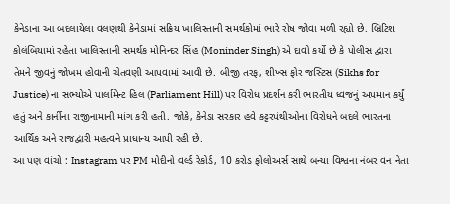કેનેડાના આ બદલાયેલા વલણથી કેનેડામાં સક્રિય ખાલિસ્તાની સમર્થકોમાં ભારે રોષ જોવા મળી રહ્યો છે. બ્રિટિશ કોલંબિયામાં રહેતા ખાલિસ્તાની સમર્થક મોનિન્દર સિંહ (Moninder Singh) એ દાવો કર્યો છે કે પોલીસ દ્વારા તેમને જીવનું જોખમ હોવાની ચેતવણી આપવામાં આવી છે. બીજી તરફ, શીખ્સ ફોર જસ્ટિસ (Sikhs for Justice) ના સભ્યોએ પાર્લામેન્ટ હિલ (Parliament Hill) પર વિરોધ પ્રદર્શન કરી ભારતીય ધ્વજનું અપમાન કર્યું હતું અને કાર્નીના રાજીનામાની માંગ કરી હતી. જોકે, કેનેડા સરકાર હવે કટ્ટરપંથીઓના વિરોધને બદલે ભારતના આર્થિક અને રાજદ્વારી મહત્વને પ્રાધાન્ય આપી રહી છે.
આ પણ વાંચો : Instagram પર PM મોદીનો વર્લ્ડ રેકોર્ડ, 10 કરોડ ફોલોઅર્સ સાથે બન્યા વિશ્વના નંબર વન નેતા